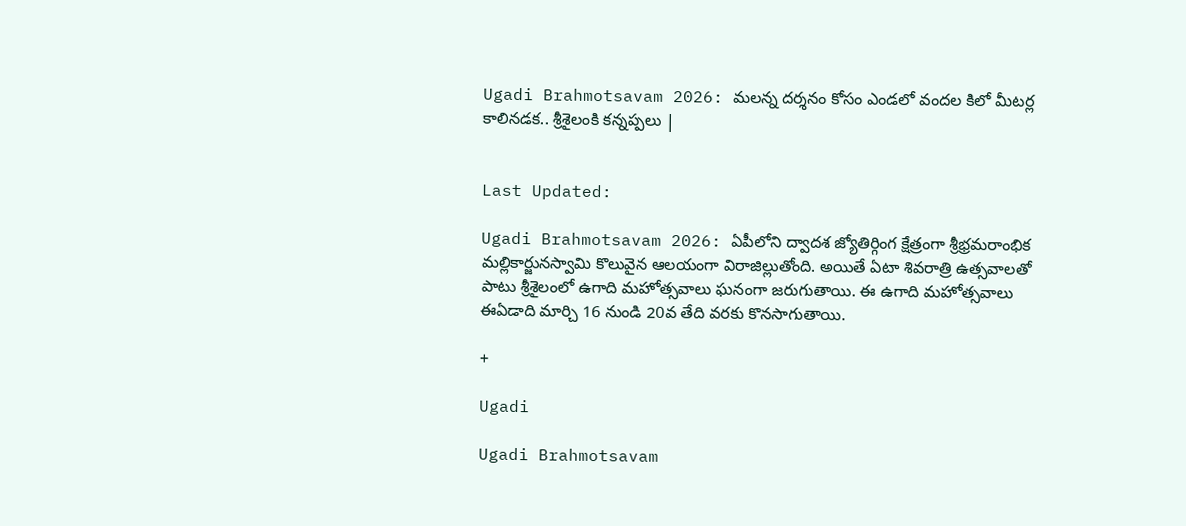Ugadi Brahmotsavam 2026: మలన్న దర్శనం కోసం ఎండలో వందల కిలో మీటర్ల కాలినడక.. శ్రీశైలంకి కన్నప్పలు |


Last Updated:

Ugadi Brahmotsavam 2026: ఏపీలోని ద్వాదశ జ్యోతిర్గింగ క్షేత్రంగా శ్రీభ్రమరాంభిక మల్లికార్జునస్వామి కొలువైన ఆలయంగా విరాజిల్లుతోంది. అయితే ఏటా శివరాత్రి ఉత్సవాలతో పాటు శ్రీశైలంలో ఉగాది మహోత్సవాలు ఘనంగా జరుగుతాయి. ఈ ఉగాది మహోత్సవాలు ఈఏడాది మార్చి 16 నుండి 20వ తేది వరకు కొనసాగుతాయి.

+

Ugadi

Ugadi Brahmotsavam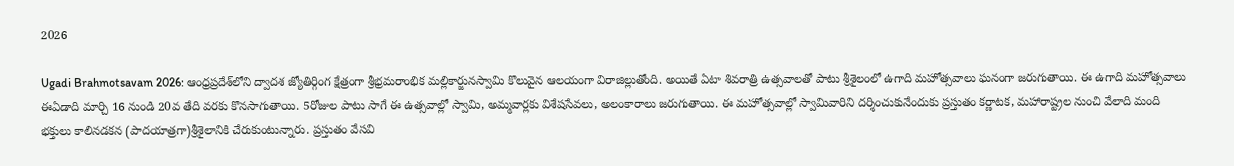2026

Ugadi Brahmotsavam 2026: ఆంధ్రప్రదేశ్‌లోని ద్వాదశ జ్యోతిర్గింగ క్షేత్రంగా శ్రీభ్రమరాంభిక మల్లికార్జునస్వామి కొలువైన ఆలయంగా విరాజిల్లుతోంది. అయితే ఏటా శివరాత్రి ఉత్సవాలతో పాటు శ్రీశైలంలో ఉగాది మహోత్సవాలు ఘనంగా జరుగుతాయి. ఈ ఉగాది మహోత్సవాలు ఈఏడాది మార్చి 16 నుండి 20వ తేది వరకు కొనసాగుతాయి. 5రోజుల పాటు సాగే ఈ ఉత్సవాల్లో స్వామి, అమ్మవార్లకు విశేషసేవలు, అలంకారాలు జరుగుతాయి. ఈ మహోత్సవాల్లో స్వామివారిని దర్శించుకునేందుకు ప్రస్తుతం కర్ణాటక, మహారాష్ట్రల నుంచి వేలాది మంది భక్తులు కాలినడకన (పాదయాత్రగా)శ్రీశైలానికి చేరుకుంటున్నారు. ప్రస్తుతం వేసవి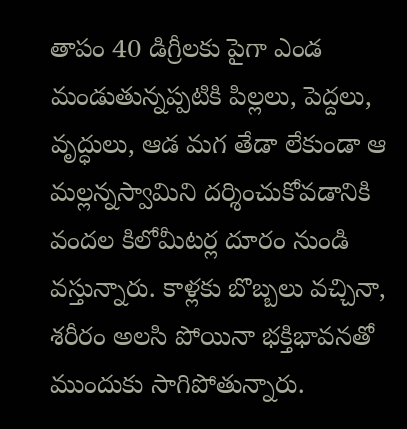తాపం 40 డిగ్రీలకు పైగా ఎండ మండుతున్నప్పటికి పిల్లలు, పెద్దలు, వృద్ధులు, ఆడ మగ తేడా లేకుండా ఆ మల్లన్నస్వామిని దర్శించుకోవడానికి వందల కిలోమీటర్ల దూరం నుండి వస్తున్నారు. కాళ్లకు బొబ్బలు వచ్చినా, శరీరం అలసి పోయినా భక్తిభావనతో ముందుకు సాగిపోతున్నారు.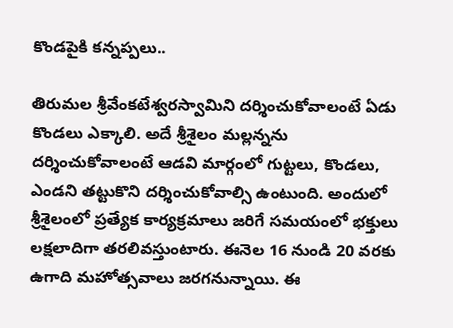కొండపైకి కన్నప్పలు..

తిరుమల శ్రీవేంకటేశ్వరస్వామిని దర్శించుకోవాలంటే ఏడు కొండలు ఎక్కాలి. అదే శ్రీశైలం మల్లన్నను దర్శించుకోవాలంటే ఆడవి మార్గంలో గుట్టలు, కొండలు, ఎండని తట్టుకొని దర్శించుకోవాల్సి ఉంటుంది. అందులో శ్రీశైలంలో ప్రత్యేక కార్యక్రమాలు జరిగే సమయంలో భక్తులు లక్షలాదిగా తరలివస్తుంటారు. ఈనెల 16 నుండి 20 వరకు ఉగాది మహోత్సవాలు జరగనున్నాయి. ఈ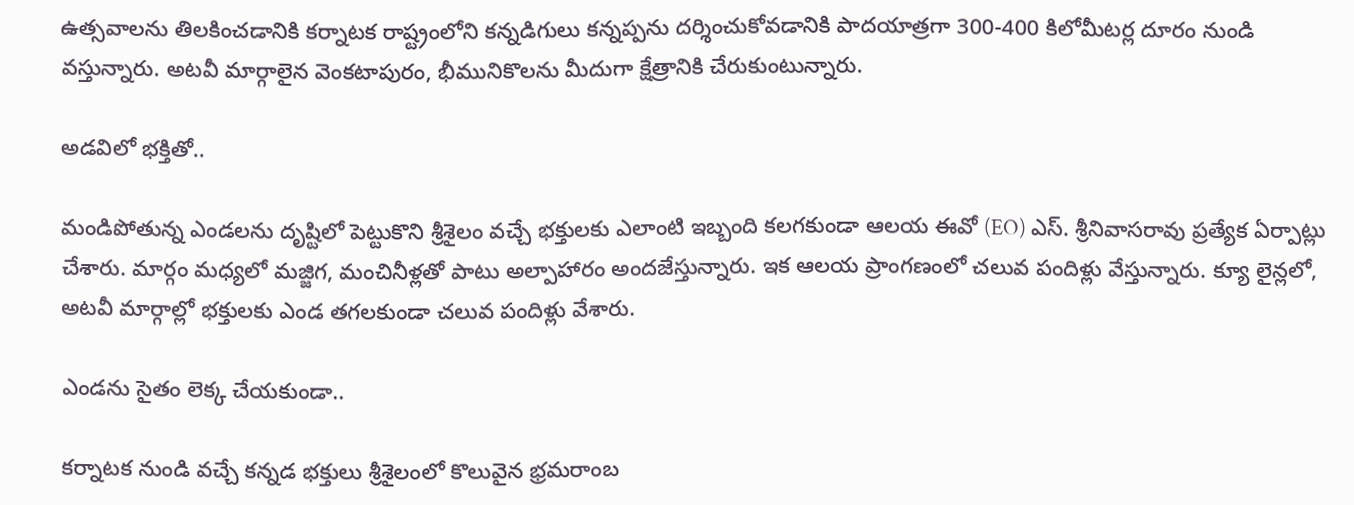ఉత్సవాలను తిలకించడానికి కర్నాటక రాష్ట్రంలోని కన్నడిగులు కన్నప్పను దర్శించుకోవడానికి పాదయాత్రగా 300-400 కిలోమీటర్ల దూరం నుండి వస్తున్నారు. అటవీ మార్గాలైన వెంకటాపురం, భీమునికొలను మీదుగా క్షేత్రానికి చేరుకుంటున్నారు.

అడవిలో భక్తితో..

మండిపోతున్న ఎండలను దృష్టిలో పెట్టుకొని శ్రీశైలం వచ్చే భక్తులకు ఎలాంటి ఇబ్బంది కలగకుండా ఆలయ ఈవో (EO) ఎస్. శ్రీనివాసరావు ప్రత్యేక ఏర్పాట్లు చేశారు. మార్గం మధ్యలో మజ్జిగ, మంచినీళ్లతో పాటు అల్పాహారం అందజేస్తున్నారు. ఇక ఆలయ ప్రాంగణంలో చలువ పందిళ్లు వేస్తున్నారు. క్యూ లైన్లలో, అటవీ మార్గాల్లో భక్తులకు ఎండ తగలకుండా చలువ పందిళ్లు వేశారు.

ఎండను సైతం లెక్క చేయకుండా..

కర్నాటక నుండి వచ్చే కన్నడ భక్తులు శ్రీశైలంలో కొలువైన భ్రమరాంబ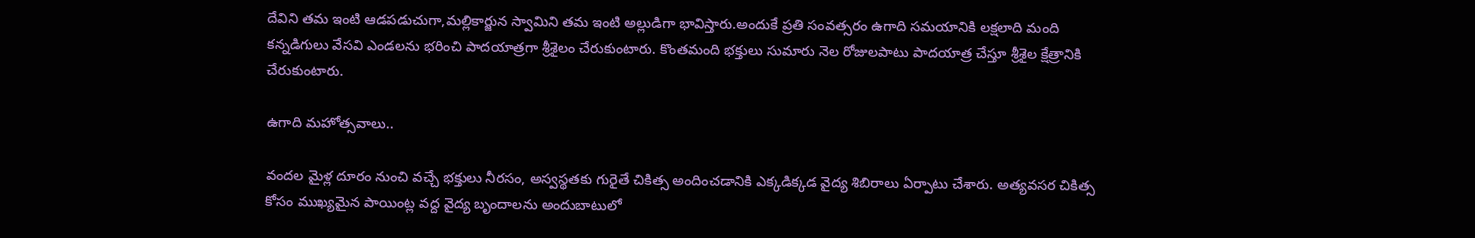దేవిని తమ ఇంటి ఆడపడుచుగా,మల్లికార్జున స్వామిని తమ ఇంటి అల్లుడిగా భావిస్తారు.అందుకే ప్రతి సంవత్సరం ఉగాది సమయానికి లక్షలాది మంది కన్నడిగులు వేసవి ఎండలను భరించి పాదయాత్రగా శ్రీశైలం చేరుకుంటారు. కొంతమంది భక్తులు సుమారు నెల రోజులపాటు పాదయాత్ర చేస్తూ శ్రీశైల క్షేత్రానికి చేరుకుంటారు.

ఉగాది మహోత్సవాలు..

వందల మైళ్ల దూరం నుంచి వచ్చే భక్తులు నీరసం, అస్వస్థతకు గురైతే చికిత్స అందించడానికి ఎక్కడిక్కడ వైద్య శిబిరాలు ఏర్పాటు చేశారు. అత్యవసర చికిత్స కోసం ముఖ్యమైన పాయింట్ల వద్ద వైద్య బృందాలను అందుబాటులో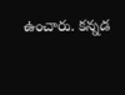ఉంచారు. కన్నడ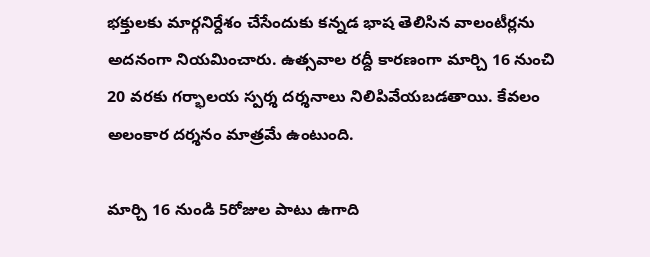భక్తులకు మార్గనిర్దేశం చేసేందుకు కన్నడ భాష తెలిసిన వాలంటీర్లను అదనంగా నియమించారు. ఉత్సవాల రద్దీ కారణంగా మార్చి 16 నుంచి 20 వరకు గర్భాలయ స్పర్శ దర్శనాలు నిలిపివేయబడతాయి. కేవలం అలంకార దర్శనం మాత్రమే ఉంటుంది.

మార్చి 16 నుండి 5రోజుల పాటు ఉగాది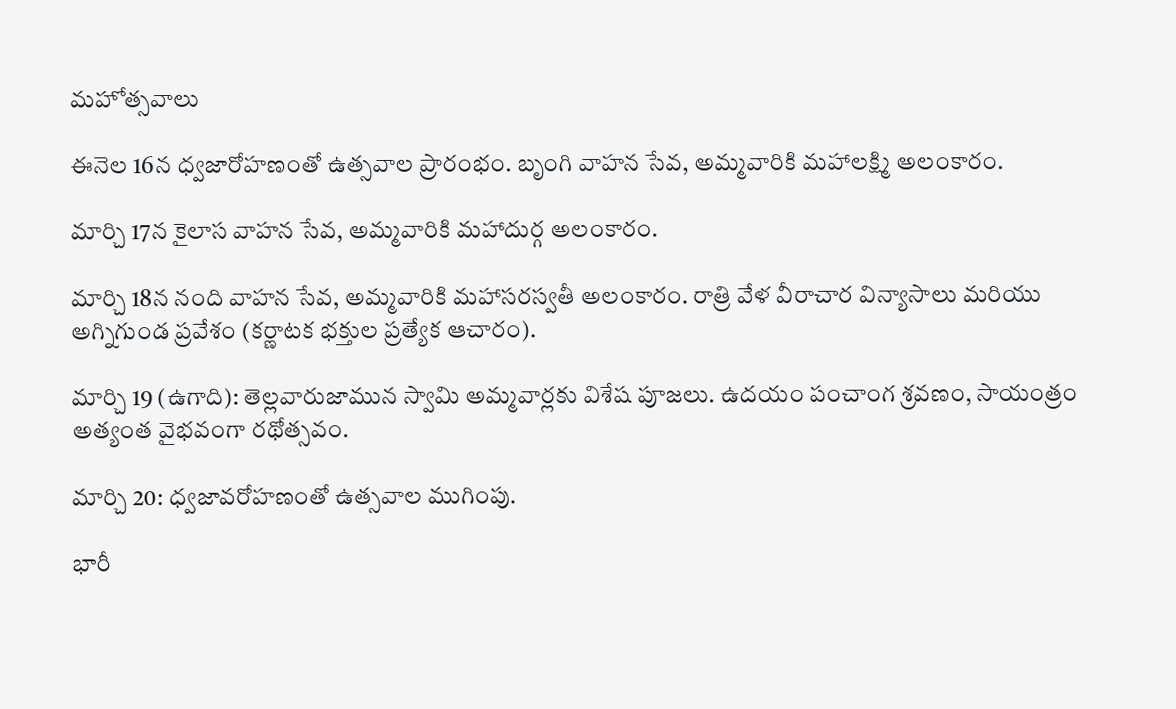మహోత్సవాలు

ఈనెల 16న ధ్వజారోహణంతో ఉత్సవాల ప్రారంభం. బృంగి వాహన సేవ, అమ్మవారికి మహాలక్ష్మి అలంకారం.

మార్చి 17న కైలాస వాహన సేవ, అమ్మవారికి మహాదుర్గ అలంకారం.

మార్చి 18న నంది వాహన సేవ, అమ్మవారికి మహాసరస్వతీ అలంకారం. రాత్రి వేళ వీరాచార విన్యాసాలు మరియు అగ్నిగుండ ప్రవేశం (కర్ణాటక భక్తుల ప్రత్యేక ఆచారం).

మార్చి 19 (ఉగాది): తెల్లవారుజామున స్వామి అమ్మవార్లకు విశేష పూజలు. ఉదయం పంచాంగ శ్రవణం, సాయంత్రం అత్యంత వైభవంగా రథోత్సవం.

మార్చి 20: ధ్వజావరోహణంతో ఉత్సవాల ముగింపు.

భారీ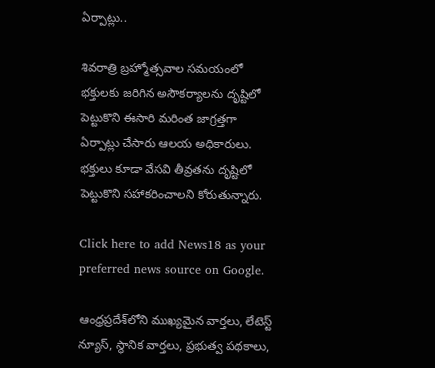ఏర్పాట్లు..

శివరాత్రి బ్రహ్మోత్సవాల సమయంలో భక్తులకు జరిగిన అసౌకర్యాలను దృష్టిలో పెట్టుకొని ఈసారి మరింత జాగ్రత్తగా ఏర్పాట్లు చేసారు ఆలయ అధికారులు. భక్తులు కూడా వేసవి తీవ్రతను దృష్టిలో పెట్టుకొని సహాకరించాలని కోరుతున్నారు.

Click here to add News18 as your preferred news source on Google.

ఆంధ్రప్రదేశ్‌లోని ముఖ్యమైన వార్తలు, లేటెస్ట్ న్యూస్, స్థానిక వార్తలు, ప్రభుత్వ పథకాలు,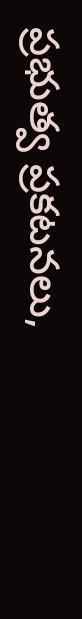ప్రభుత్వ ప్రకటనలు,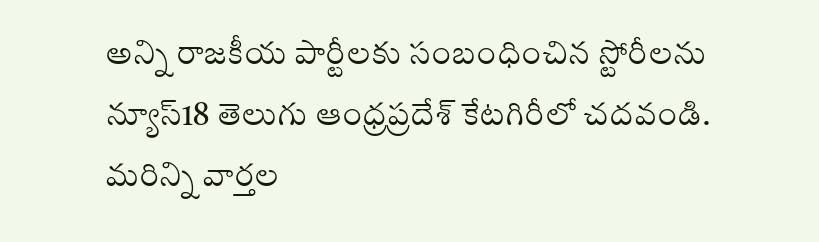అన్ని రాజకీయ పార్టీలకు సంబంధించిన స్టోరీలను న్యూస్18 తెలుగు ఆంధ్రప్రదేశ్ కేటగిరీలో చదవండి. మరిన్ని వార్తల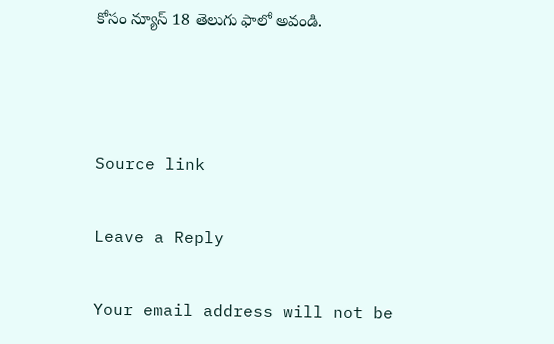కోసం న్యూస్ 18 తెలుగు ఫాలో అవండి.



Source link

Leave a Reply

Your email address will not be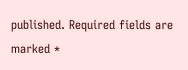published. Required fields are marked *